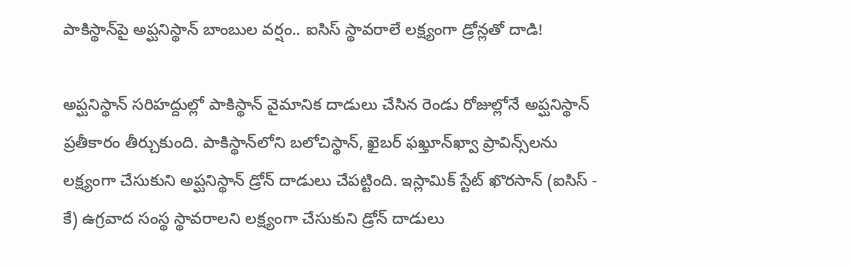పాకిస్థాన్‌పై అప్ఘనిస్థాన్ బాంబుల వర్షం.. ఐసిస్ స్థావరాలే లక్ష్యంగా డ్రోన్లతో దాడి!

అప్ఘనిస్థాన్ సరిహద్దుల్లో పాకిస్థాన్ వైమానిక దాడులు చేసిన రెండు రోజుల్లోనే అప్ఘనిస్థాన్ ప్రతీకారం తీర్చుకుంది. పాకిస్థాన్‌లోని బలోచిస్థాన్, ఖైబర్ ఫఖ్తూన్‌ఖ్వా ప్రావిన్స్‌లను లక్ష్యంగా చేసుకుని అప్ఘనిస్థాన్ డ్రోన్ దాడులు చేపట్టింది. ఇస్లామిక్ స్టేట్ ఖొరసాన్ (ఐసిస్ - కే) ఉగ్రవాద సంస్థ స్థావరాలని లక్ష్యంగా చేసుకుని డ్రోన్ దాడులు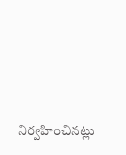నిర్వహించినట్లు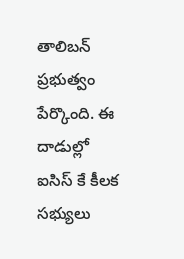తాలిబన్ ప్రభుత్వం పేర్కొంది. ఈ దాడుల్లో ఐసిస్ కే కీలక సభ్యులు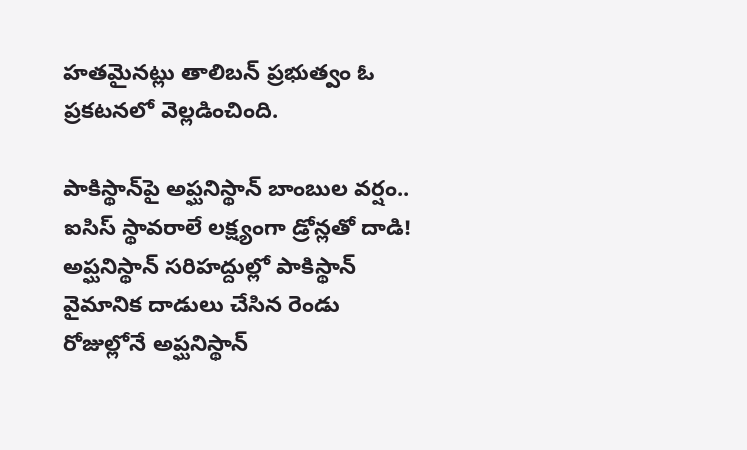హతమైనట్లు తాలిబన్ ప్రభుత్వం ఓ ప్రకటనలో వెల్లడించింది.

పాకిస్థాన్‌పై అప్ఘనిస్థాన్ బాంబుల వర్షం.. ఐసిస్ స్థావరాలే లక్ష్యంగా డ్రోన్లతో దాడి!
అప్ఘనిస్థాన్ సరిహద్దుల్లో పాకిస్థాన్ వైమానిక దాడులు చేసిన రెండు రోజుల్లోనే అప్ఘనిస్థాన్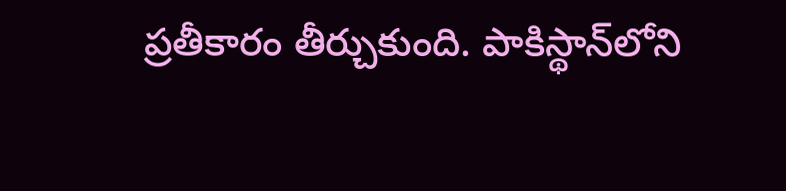ప్రతీకారం తీర్చుకుంది. పాకిస్థాన్‌లోని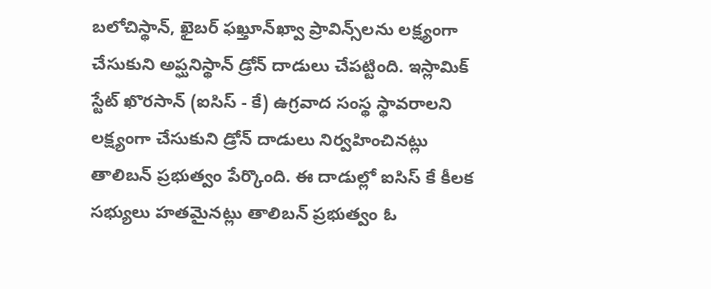బలోచిస్థాన్, ఖైబర్ ఫఖ్తూన్‌ఖ్వా ప్రావిన్స్‌లను లక్ష్యంగా చేసుకుని అప్ఘనిస్థాన్ డ్రోన్ దాడులు చేపట్టింది. ఇస్లామిక్ స్టేట్ ఖొరసాన్ (ఐసిస్ - కే) ఉగ్రవాద సంస్థ స్థావరాలని లక్ష్యంగా చేసుకుని డ్రోన్ దాడులు నిర్వహించినట్లు తాలిబన్ ప్రభుత్వం పేర్కొంది. ఈ దాడుల్లో ఐసిస్ కే కీలక సభ్యులు హతమైనట్లు తాలిబన్ ప్రభుత్వం ఓ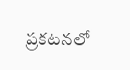ప్రకటనలో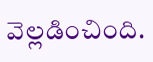వెల్లడించింది.